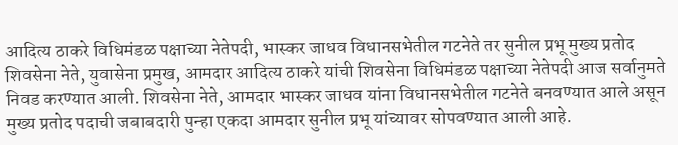आदित्य ठाकरे विधिमंडळ पक्षाच्या नेतेपदी, भास्कर जाधव विधानसभेतील गटनेते तर सुनील प्रभू मुख्य प्रतोद
शिवसेना नेते, युवासेना प्रमुख, आमदार आदित्य ठाकरे यांची शिवसेना विधिमंडळ पक्षाच्या नेतेपदी आज सर्वानुमते निवड करण्यात आली. शिवसेना नेते, आमदार भास्कर जाधव यांना विधानसभेतील गटनेते बनवण्यात आले असून मुख्य प्रतोद पदाची जबाबदारी पुन्हा एकदा आमदार सुनील प्रभू यांच्यावर सोपवण्यात आली आहे.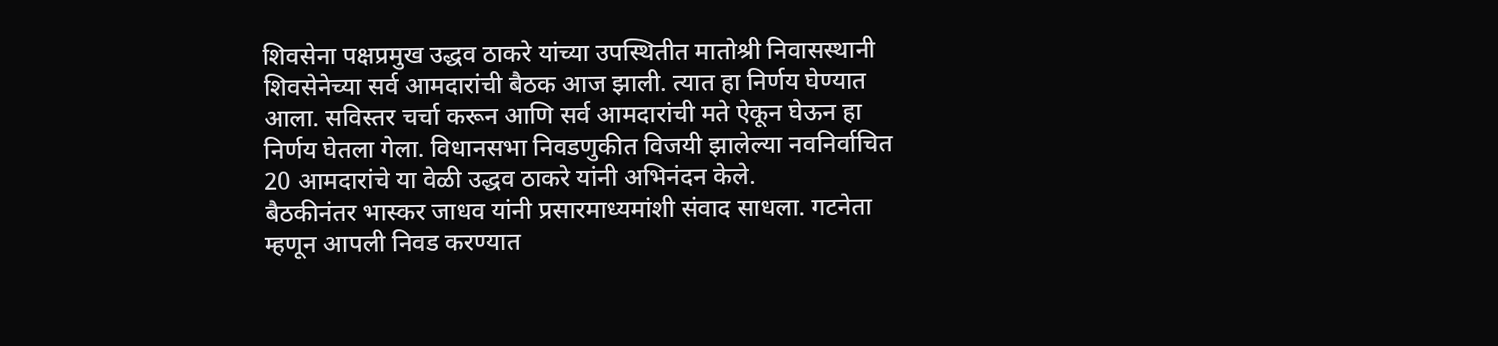शिवसेना पक्षप्रमुख उद्धव ठाकरे यांच्या उपस्थितीत मातोश्री निवासस्थानी शिवसेनेच्या सर्व आमदारांची बैठक आज झाली. त्यात हा निर्णय घेण्यात आला. सविस्तर चर्चा करून आणि सर्व आमदारांची मते ऐकून घेऊन हा निर्णय घेतला गेला. विधानसभा निवडणुकीत विजयी झालेल्या नवनिर्वाचित 20 आमदारांचे या वेळी उद्धव ठाकरे यांनी अभिनंदन केले.
बैठकीनंतर भास्कर जाधव यांनी प्रसारमाध्यमांशी संवाद साधला. गटनेता म्हणून आपली निवड करण्यात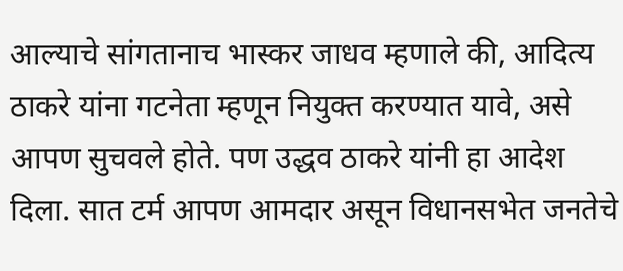आल्याचे सांगतानाच भास्कर जाधव म्हणाले की, आदित्य ठाकरे यांना गटनेता म्हणून नियुक्त करण्यात यावे, असे आपण सुचवले होते. पण उद्धव ठाकरे यांनी हा आदेश दिला. सात टर्म आपण आमदार असून विधानसभेत जनतेचे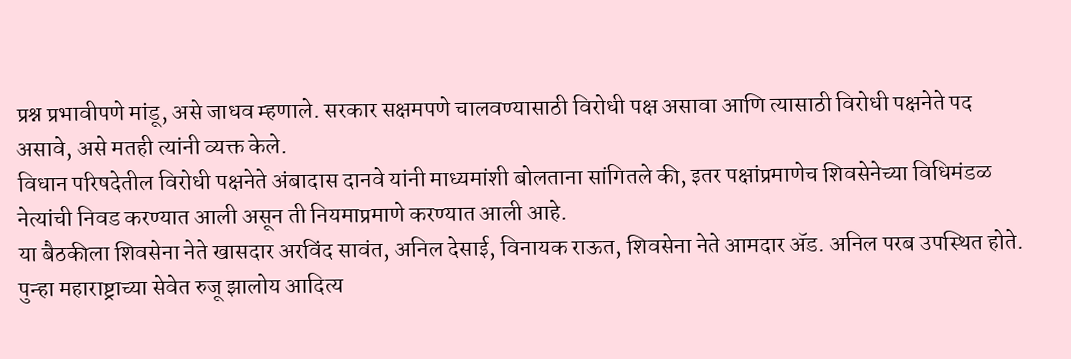प्रश्न प्रभावीपणे मांडू, असे जाधव म्हणाले. सरकार सक्षमपणे चालवण्यासाठी विरोधी पक्ष असावा आणि त्यासाठी विरोधी पक्षनेते पद असावे, असे मतही त्यांनी व्यक्त केले.
विधान परिषदेतील विरोधी पक्षनेते अंबादास दानवे यांनी माध्यमांशी बोलताना सांगितले की, इतर पक्षांप्रमाणेच शिवसेनेच्या विधिमंडळ नेत्यांची निवड करण्यात आली असून ती नियमाप्रमाणे करण्यात आली आहे.
या बैठकीला शिवसेना नेते खासदार अरविंद सावंत, अनिल देसाई, विनायक राऊत, शिवसेना नेते आमदार ॲड. अनिल परब उपस्थित होते.
पुन्हा महाराष्ट्राच्या सेवेत रुजू झालोय आदित्य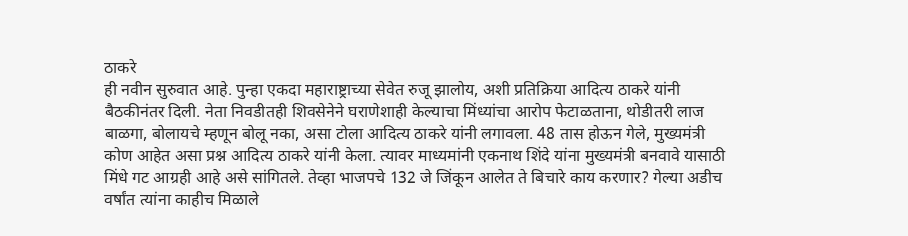ठाकरे
ही नवीन सुरुवात आहे. पुन्हा एकदा महाराष्ट्राच्या सेवेत रुजू झालोय, अशी प्रतिक्रिया आदित्य ठाकरे यांनी बैठकीनंतर दिली. नेता निवडीतही शिवसेनेने घराणेशाही केल्याचा मिंध्यांचा आरोप फेटाळताना, थोडीतरी लाज बाळगा, बोलायचे म्हणून बोलू नका, असा टोला आदित्य ठाकरे यांनी लगावला. 48 तास होऊन गेले, मुख्यमंत्री कोण आहेत असा प्रश्न आदित्य ठाकरे यांनी केला. त्यावर माध्यमांनी एकनाथ शिंदे यांना मुख्यमंत्री बनवावे यासाठी मिंधे गट आग्रही आहे असे सांगितले. तेव्हा भाजपचे 132 जे जिंकून आलेत ते बिचारे काय करणार? गेल्या अडीच वर्षांत त्यांना काहीच मिळाले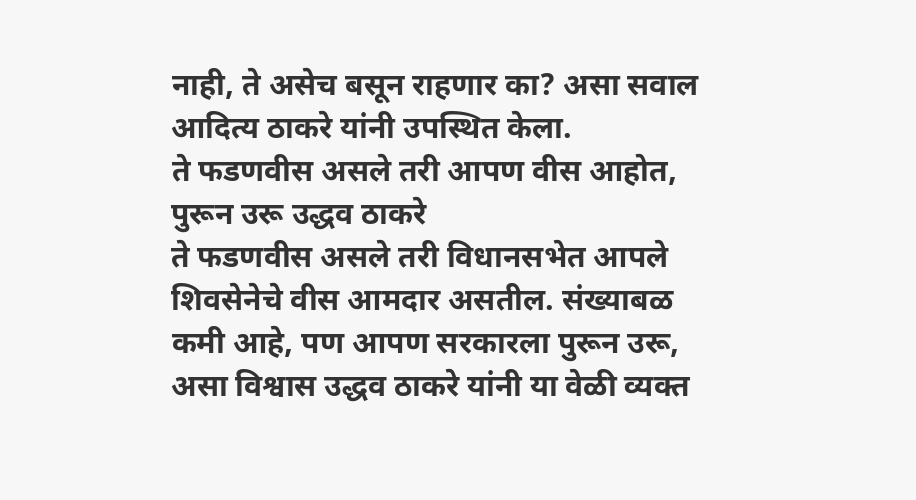नाही, ते असेच बसून राहणार का? असा सवाल आदित्य ठाकरे यांनी उपस्थित केला.
ते फडणवीस असले तरी आपण वीस आहोत, पुरून उरू उद्धव ठाकरे
ते फडणवीस असले तरी विधानसभेत आपले शिवसेनेचे वीस आमदार असतील. संख्याबळ कमी आहे, पण आपण सरकारला पुरून उरू, असा विश्वास उद्धव ठाकरे यांनी या वेळी व्यक्त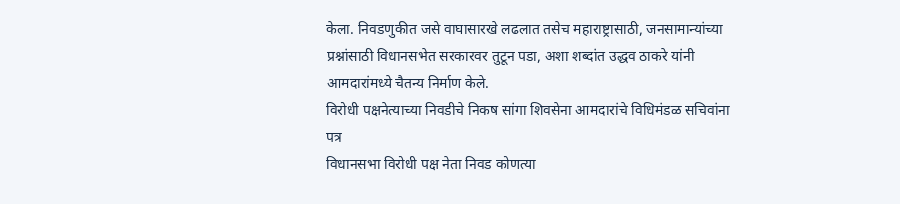केला. निवडणुकीत जसे वाघासारखे लढलात तसेच महाराष्ट्रासाठी, जनसामान्यांच्या प्रश्नांसाठी विधानसभेत सरकारवर तुटून पडा, अशा शब्दांत उद्धव ठाकरे यांनी आमदारांमध्ये चैतन्य निर्माण केले.
विरोधी पक्षनेत्याच्या निवडीचे निकष सांगा शिवसेना आमदारांचे विधिमंडळ सचिवांना पत्र
विधानसभा विरोधी पक्ष नेता निवड कोणत्या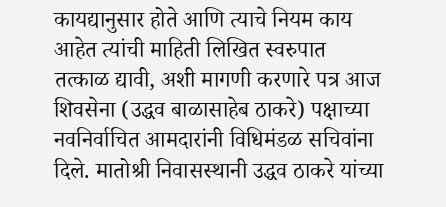कायद्यानुसार होते आणि त्याचे नियम काय आहेत त्यांची माहिती लिखित स्वरुपात तत्काळ द्यावी, अशी मागणी करणारे पत्र आज शिवसेना (उद्धव बाळासाहेब ठाकरे) पक्षाच्या नवनिर्वाचित आमदारांनी विधिमंडळ सचिवांना दिले. मातोश्री निवासस्थानी उद्धव ठाकरे यांच्या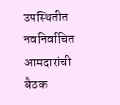उपस्थितीत नवनिर्वाचित आमदारांची बैठक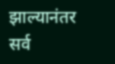झाल्यानंतर सर्व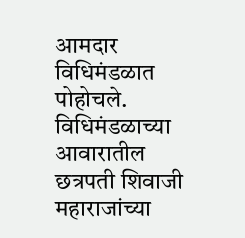आमदार विधिमंडळात पोहोचले. विधिमंडळाच्या आवारातील छत्रपती शिवाजी महाराजांच्या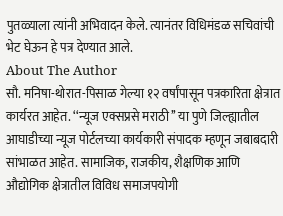पुतळ्याला त्यांनी अभिवादन केले. त्यानंतर विधिमंडळ सचिवांची भेट घेऊन हे पत्र देण्यात आले.
About The Author
सौ. मनिषा-थोरात-पिसाळ गेल्या १२ वर्षांपासून पत्रकारिता क्षेत्रात कार्यरत आहेत. ‘‘न्यूज एक्सप्रसे मराठी’’ या पुणे जिल्ह्यातील आघाडीच्या न्यूज पोर्टलच्या कार्यकारी संपादक म्हणून जबाबदारी सांभाळत आहेत. सामाजिक, राजकीय, शैक्षणिक आणि औद्योगिक क्षेत्रातील विविध समाजपयोगी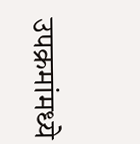उपक्रमांमध्ये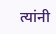त्यांनी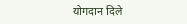योगदान दिले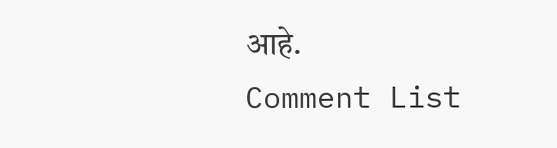आहे.
Comment List